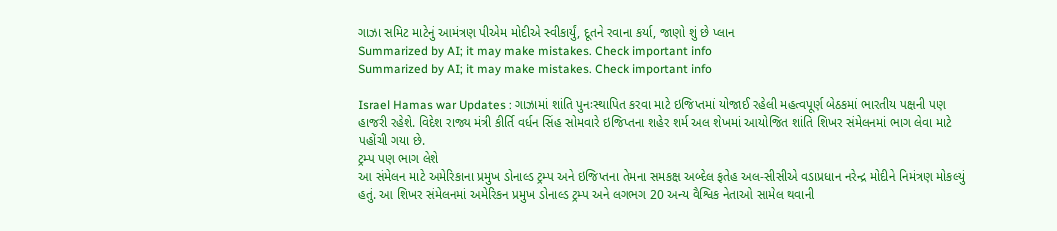ગાઝા સમિટ માટેનું આમંત્રણ પીએમ મોદીએ સ્વીકાર્યું, દૂતને રવાના કર્યા, જાણો શું છે પ્લાન
Summarized by AI; it may make mistakes. Check important info
Summarized by AI; it may make mistakes. Check important info

Israel Hamas war Updates : ગાઝામાં શાંતિ પુનઃસ્થાપિત કરવા માટે ઇજિપ્તમાં યોજાઈ રહેલી મહત્વપૂર્ણ બેઠકમાં ભારતીય પક્ષની પણ હાજરી રહેશે. વિદેશ રાજ્ય મંત્રી કીર્તિ વર્ધન સિંહ સોમવારે ઇજિપ્તના શહેર શર્મ અલ શેખમાં આયોજિત શાંતિ શિખર સંમેલનમાં ભાગ લેવા માટે પહોંચી ગયા છે.
ટ્રમ્પ પણ ભાગ લેશે
આ સંમેલન માટે અમેરિકાના પ્રમુખ ડોનાલ્ડ ટ્રમ્પ અને ઇજિપ્તના તેમના સમકક્ષ અબ્દેલ ફતેહ અલ-સીસીએ વડાપ્રધાન નરેન્દ્ર મોદીને નિમંત્રણ મોકલ્યું હતું. આ શિખર સંમેલનમાં અમેરિકન પ્રમુખ ડોનાલ્ડ ટ્રમ્પ અને લગભગ 20 અન્ય વૈશ્વિક નેતાઓ સામેલ થવાની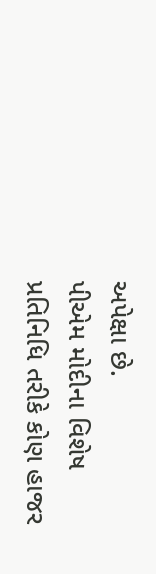અપેક્ષા છે.
પીએમ મોદીના વિશેષ પ્રતિનિધિ તરીકે કોણ હાજર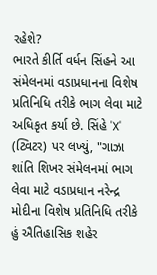રહેશે?
ભારતે કીર્તિ વર્ધન સિંહને આ સંમેલનમાં વડાપ્રધાનના વિશેષ પ્રતિનિધિ તરીકે ભાગ લેવા માટે અધિકૃત કર્યા છે. સિંહે 'X' (ટ્વિટર) પર લખ્યું, "ગાઝા શાંતિ શિખર સંમેલનમાં ભાગ લેવા માટે વડાપ્રધાન નરેન્દ્ર મોદીના વિશેષ પ્રતિનિધિ તરીકે હું ઐતિહાસિક શહેર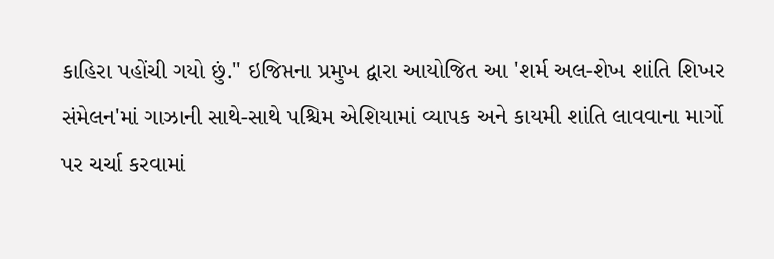કાહિરા પહોંચી ગયો છું." ઇજિપ્તના પ્રમુખ દ્વારા આયોજિત આ 'શર્મ અલ-શેખ શાંતિ શિખર સંમેલન'માં ગાઝાની સાથે-સાથે પશ્ચિમ એશિયામાં વ્યાપક અને કાયમી શાંતિ લાવવાના માર્ગો પર ચર્ચા કરવામાં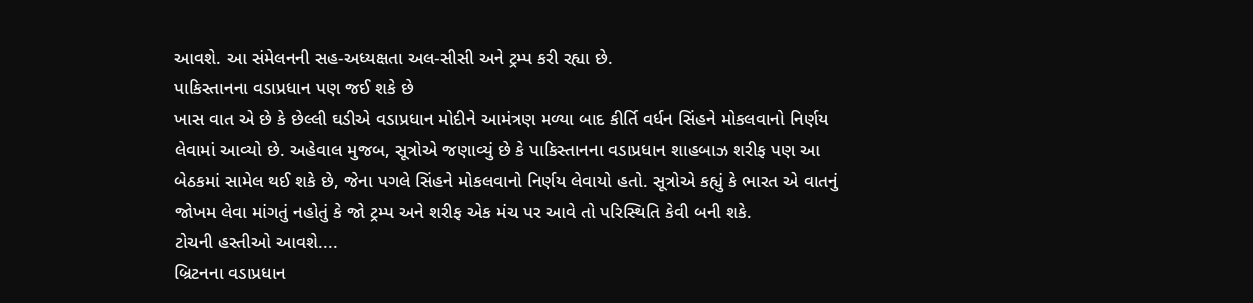આવશે. આ સંમેલનની સહ-અધ્યક્ષતા અલ-સીસી અને ટ્રમ્પ કરી રહ્યા છે.
પાકિસ્તાનના વડાપ્રધાન પણ જઈ શકે છે
ખાસ વાત એ છે કે છેલ્લી ઘડીએ વડાપ્રધાન મોદીને આમંત્રણ મળ્યા બાદ કીર્તિ વર્ધન સિંહને મોકલવાનો નિર્ણય લેવામાં આવ્યો છે. અહેવાલ મુજબ, સૂત્રોએ જણાવ્યું છે કે પાકિસ્તાનના વડાપ્રધાન શાહબાઝ શરીફ પણ આ બેઠકમાં સામેલ થઈ શકે છે, જેના પગલે સિંહને મોકલવાનો નિર્ણય લેવાયો હતો. સૂત્રોએ કહ્યું કે ભારત એ વાતનું જોખમ લેવા માંગતું નહોતું કે જો ટ્રમ્પ અને શરીફ એક મંચ પર આવે તો પરિસ્થિતિ કેવી બની શકે.
ટોચની હસ્તીઓ આવશે....
બ્રિટનના વડાપ્રધાન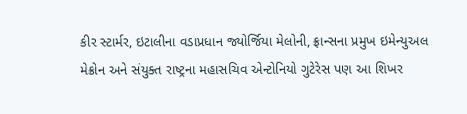કીર સ્ટાર્મર, ઇટાલીના વડાપ્રધાન જ્યોર્જિયા મેલોની, ફ્રાન્સના પ્રમુખ ઇમેન્યુઅલ મેક્રોન અને સંયુક્ત રાષ્ટ્રના મહાસચિવ એન્ટોનિયો ગુટેરેસ પણ આ શિખર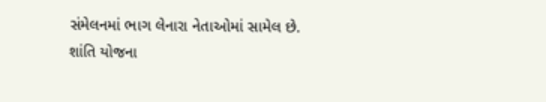સંમેલનમાં ભાગ લેનારા નેતાઓમાં સામેલ છે.
શાંતિ યોજના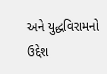અને યુદ્ધવિરામનો ઉદ્દેશ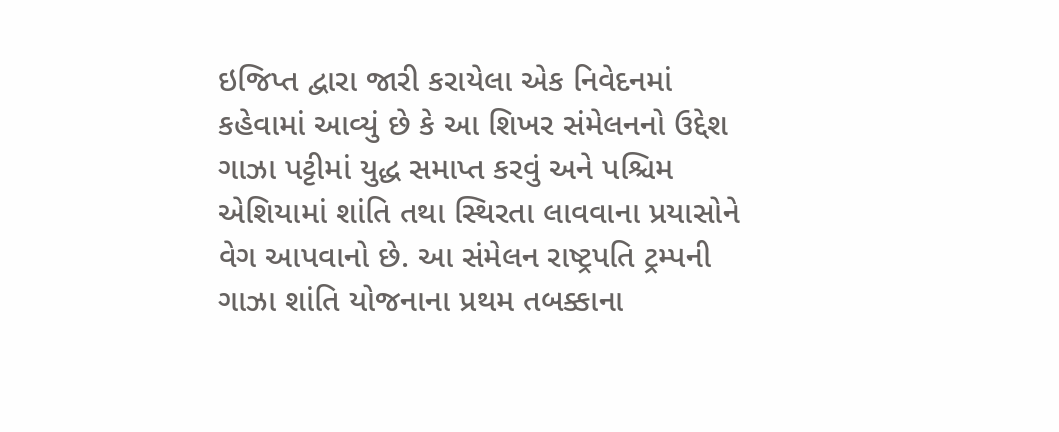ઇજિપ્ત દ્વારા જારી કરાયેલા એક નિવેદનમાં કહેવામાં આવ્યું છે કે આ શિખર સંમેલનનો ઉદ્દેશ ગાઝા પટ્ટીમાં યુદ્ધ સમાપ્ત કરવું અને પશ્ચિમ એશિયામાં શાંતિ તથા સ્થિરતા લાવવાના પ્રયાસોને વેગ આપવાનો છે. આ સંમેલન રાષ્ટ્રપતિ ટ્રમ્પની ગાઝા શાંતિ યોજનાના પ્રથમ તબક્કાના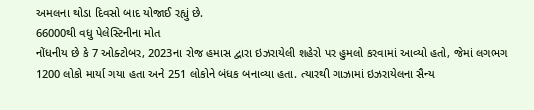અમલના થોડા દિવસો બાદ યોજાઈ રહ્યું છે.
66000થી વધુ પેલેસ્ટિનીના મોત
નોંધનીય છે કે 7 ઓક્ટોબર, 2023ના રોજ હમાસ દ્વારા ઇઝરાયેલી શહેરો પર હુમલો કરવામાં આવ્યો હતો, જેમાં લગભગ 1200 લોકો માર્યા ગયા હતા અને 251 લોકોને બંધક બનાવ્યા હતા. ત્યારથી ગાઝામાં ઇઝરાયેલના સૈન્ય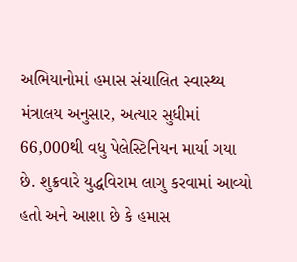અભિયાનોમાં હમાસ સંચાલિત સ્વાસ્થ્ય મંત્રાલય અનુસાર, અત્યાર સુધીમાં 66,000થી વધુ પેલેસ્ટિનિયન માર્યા ગયા છે. શુક્રવારે યુદ્ધવિરામ લાગુ કરવામાં આવ્યો હતો અને આશા છે કે હમાસ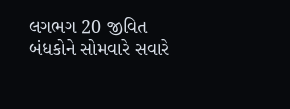લગભગ 20 જીવિત બંધકોને સોમવારે સવારે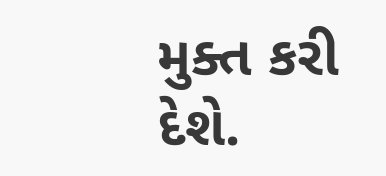મુક્ત કરી દેશે.